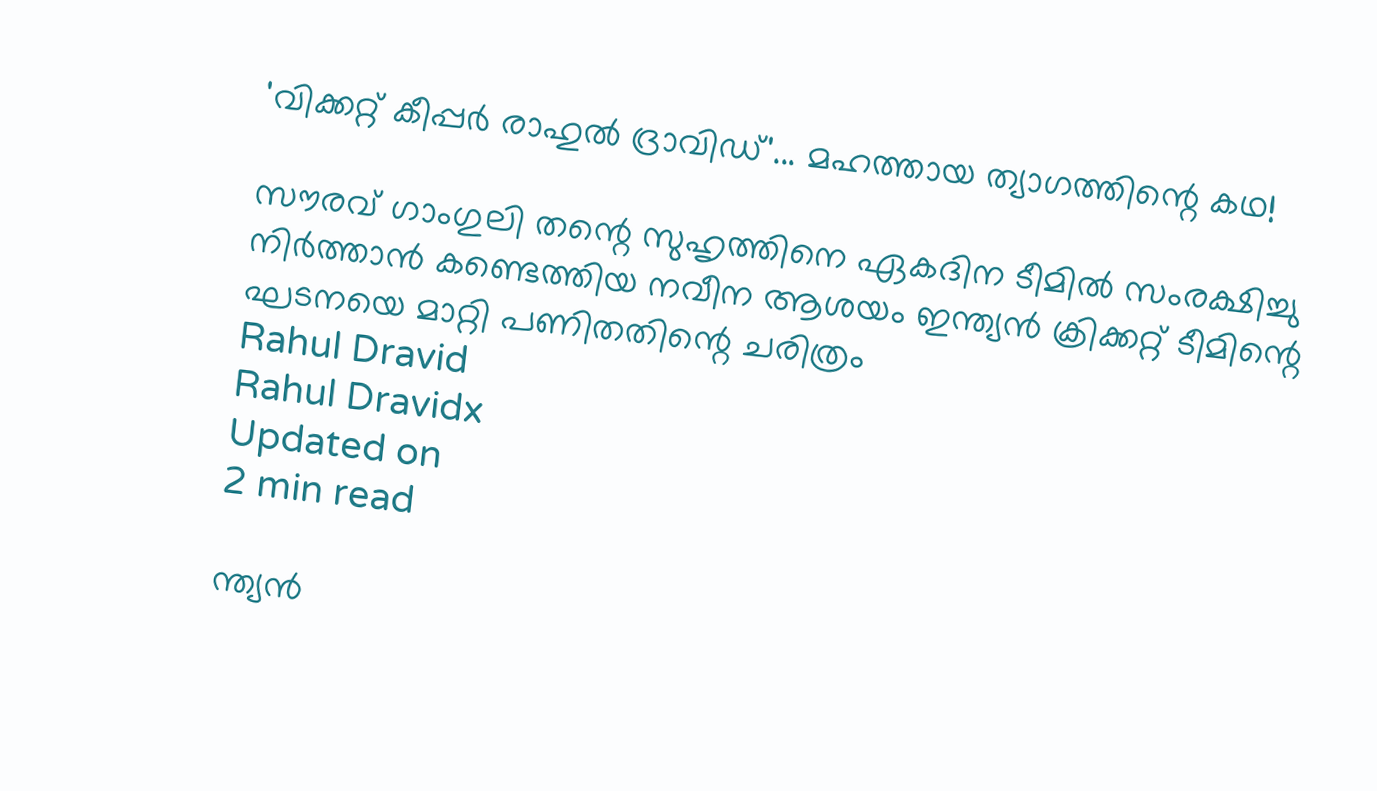'വിക്കറ്റ് കീപ്പർ രാഹുൽ ദ്രാവിഡ്'... മഹത്തായ ത്യാഗത്തിന്റെ കഥ!

സൗരവ് ഗാംഗുലി തന്റെ സുഹൃത്തിനെ ഏകദിന ടീമിൽ സംരക്ഷിച്ചു നിർത്താൻ കണ്ടെത്തിയ നവീന ആശയം ഇന്ത്യൻ ക്രിക്കറ്റ് ടീമിന്റെ ഘടനയെ മാറ്റി പണിതതിന്റെ ചരിത്രം
Rahul Dravid
Rahul Dravidx
Updated on
2 min read

ന്ത്യൻ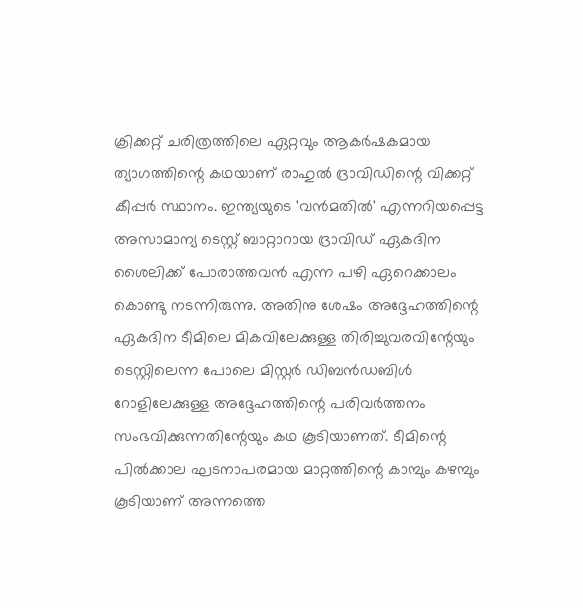ക്രിക്കറ്റ് ചരിത്രത്തിലെ ഏറ്റവും ആകർഷകമായ ത്യാഗത്തിന്റെ കഥയാണ് രാഹുൽ ദ്രാവിഡിന്റെ വിക്കറ്റ് കീപ്പർ സ്ഥാനം. ഇന്ത്യയുടെ 'വൻമതിൽ' എന്നറിയപ്പെട്ട അസാമാന്യ ടെസ്റ്റ് ബാറ്റാറായ ദ്രാവിഡ് ഏകദിന ശൈലിക്ക് പോരാത്തവൻ എന്ന പഴി ഏറെക്കാലം കൊണ്ടു നടന്നിരുന്നു. അതിനു ശേഷം അദ്ദേഹത്തിന്റെ ഏകദിന ടീമിലെ മികവിലേക്കുള്ള തിരിച്ചുവരവിന്റേയും ടെസ്റ്റിലെന്ന പോലെ മിസ്റ്റർ ഡിബൻഡബിൾ റോളിലേക്കുള്ള അദ്ദേഹത്തിന്റെ പരിവർത്തനം സംഭവിക്കുന്നതിന്റേയും കഥ കൂടിയാണത്. ടീമിന്റെ പിൽക്കാല ഘടനാപരമായ മാറ്റത്തിന്റെ കാമ്പും കഴമ്പും കൂടിയാണ് അന്നത്തെ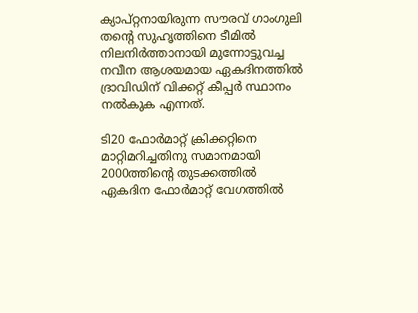ക്യാപ്റ്റനായിരുന്ന സൗരവ് ഗാംഗുലി തന്റെ സുഹൃത്തിനെ ടീമിൽ നിലനിർത്താനായി മുന്നോട്ടുവച്ച നവീന ആശയമായ ഏകദിനത്തിൽ ദ്രാവിഡിന് വിക്കറ്റ് കീപ്പർ സ്ഥാനം നൽകുക എന്നത്.

ടി20 ഫോർമാറ്റ് ക്രിക്കറ്റിനെ മാറ്റിമറിച്ചതിനു സമാനമായി 2000ത്തിന്റെ തുടക്കത്തിൽ ഏകദിന ഫോർമാറ്റ് വേഗത്തിൽ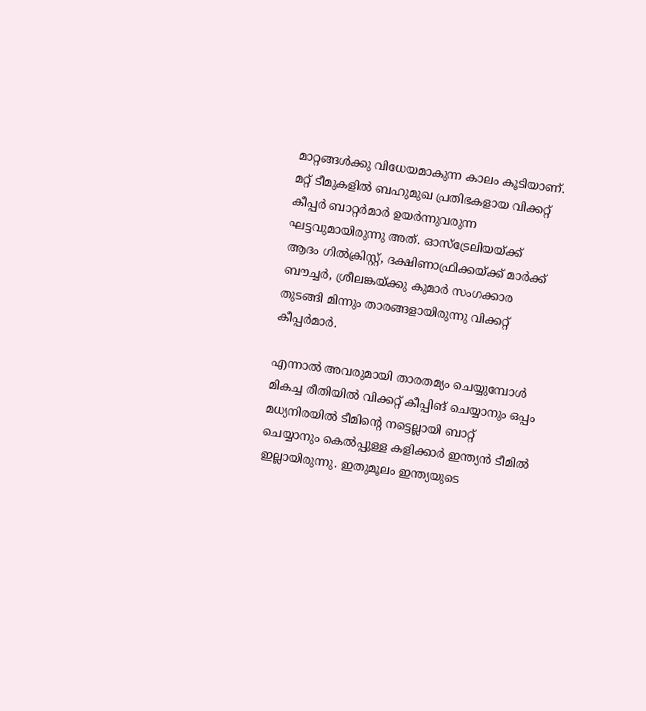മാറ്റങ്ങൾക്കു വിധേയമാകുന്ന കാലം കൂടിയാണ്. മറ്റ് ടീമുകളിൽ ബഹുമുഖ പ്രതിഭകളായ വിക്കറ്റ് കീപ്പർ ബാറ്റർമാർ ഉയർന്നുവരുന്ന ഘട്ടവുമായിരുന്നു അത്. ഓസ്ട്രേലിയയ്ക്ക് ആദം ഗിൽക്രിസ്റ്റ്, ദക്ഷിണാഫ്രിക്കയ്ക്ക് മാർക്ക് ബൗച്ചർ, ശ്രീലങ്കയ്ക്കു കുമാർ സംഗക്കാര തുടങ്ങി മിന്നും താരങ്ങളായിരുന്നു വിക്കറ്റ് കീപ്പർമാർ.

എന്നാൽ അവരുമായി താരതമ്യം ചെയ്യുമ്പോൾ മികച്ച രീതിയിൽ വിക്കറ്റ് കീപ്പിങ് ചെയ്യാനും ഒപ്പം മധ്യനിരയിൽ ടീമിന്റെ നട്ടെല്ലായി ബാറ്റ് ചെയ്യാനും കെൽപ്പുള്ള കളിക്കാർ ഇന്ത്യൻ ടീമിൽ ഇല്ലായിരുന്നു. ഇതുമൂലം ഇന്ത്യയുടെ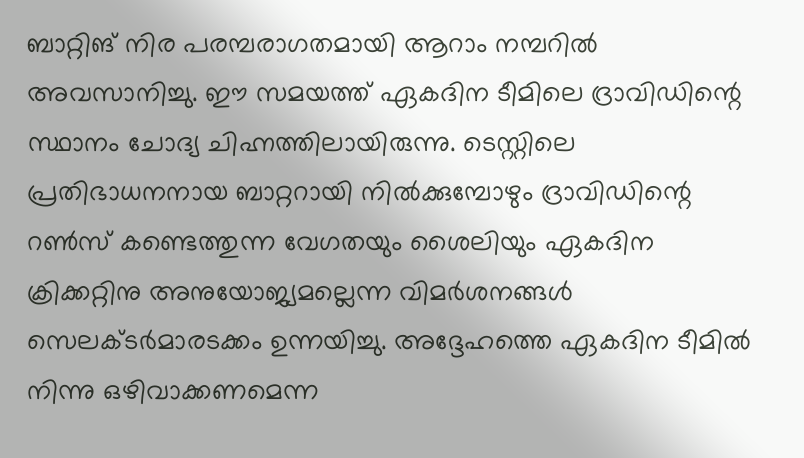ബാറ്റിങ് നിര പരമ്പരാഗതമായി ആറാം നമ്പറിൽ അവസാനിച്ചു. ഈ സമയത്ത് ഏകദിന ടീമിലെ ദ്രാവിഡിന്റെ സ്ഥാനം ചോദ്യ ചിഹ്നത്തിലായിരുന്നു. ടെസ്റ്റിലെ പ്രതിഭാധനനായ ബാറ്ററായി നിൽക്കുമ്പോഴും ദ്രാവിഡിന്റെ റൺസ് കണ്ടെത്തുന്ന വേഗതയും ശൈലിയും ഏകദിന ക്രിക്കറ്റിനു അനുയോജ്യമല്ലെന്ന വിമർശനങ്ങൾ സെലക്ടർമാരടക്കം ഉന്നയിച്ചു. അദ്ദേഹത്തെ ഏകദിന ടീമിൽ നിന്നു ഒഴിവാക്കണമെന്ന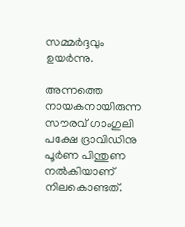സമ്മർദ്ദവും ഉയർന്നു.

അന്നത്തെ നായകനായിരുന്ന സൗരവ് ഗാംഗുലി പക്ഷേ ദ്രാവിഡിനു പൂർണ പിന്തുണ നൽകിയാണ് നിലകൊണ്ടത്.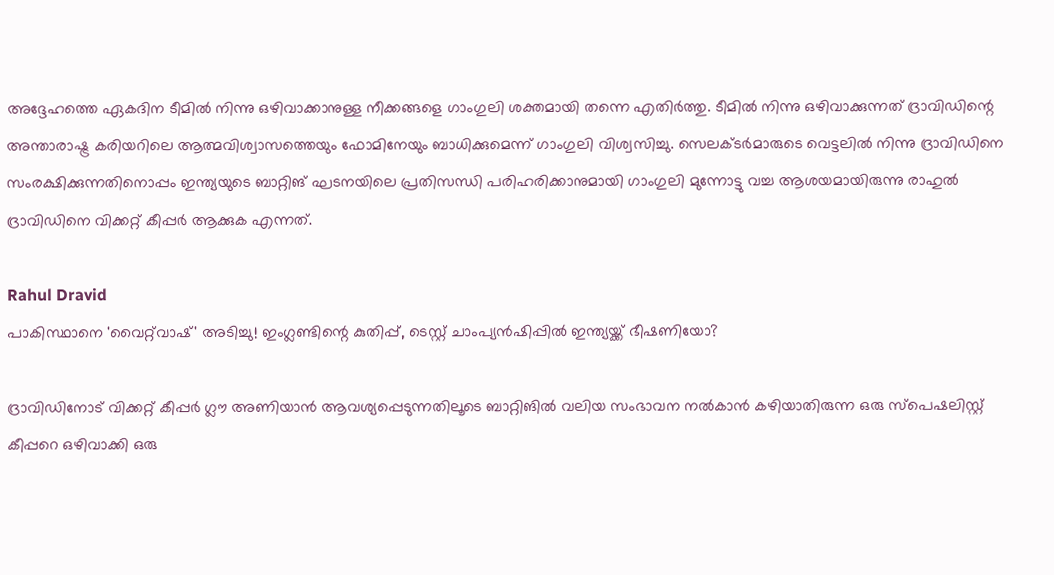അദ്ദേഹത്തെ ഏകദിന ടീമിൽ നിന്നു ഒഴിവാക്കാനുള്ള നീക്കങ്ങളെ ഗാംഗുലി ശക്തമായി തന്നെ എതിർത്തു. ടീമിൽ നിന്നു ഒഴിവാക്കുന്നത് ദ്രാവിഡിന്റെ അന്താരാഷ്ട്ര കരിയറിലെ ആത്മവിശ്വാസത്തെയും ഫോമിനേയും ബാധിക്കുമെന്ന് ഗാംഗുലി വിശ്വസിച്ചു. സെലക്ടർമാരുടെ വെട്ടലിൽ നിന്നു ദ്രാവിഡിനെ സംരക്ഷിക്കുന്നതിനൊപ്പം ഇന്ത്യയുടെ ബാറ്റിങ് ഘടനയിലെ പ്രതിസന്ധി പരിഹരിക്കാനുമായി ഗാംഗുലി മുന്നോട്ടു വച്ച ആശയമായിരുന്നു രാഹുൽ ദ്രാവിഡിനെ വിക്കറ്റ് കീപ്പർ ആക്കുക എന്നത്.

Rahul Dravid
പാകിസ്ഥാനെ 'വൈറ്റ്‍വാഷ്' അടിച്ചു! ഇംഗ്ലണ്ടിന്റെ കുതിപ്പ്, ടെസ്റ്റ് ചാംപ്യൻഷിപ്പിൽ ഇന്ത്യയ്ക്ക് ഭീഷണിയോ?

ദ്രാവിഡിനോട് വിക്കറ്റ് കീപ്പർ ഗ്ലൗ അണിയാൻ ആവശ്യപ്പെടുന്നതിലൂടെ ബാറ്റിങിൽ വലിയ സംഭാവന നൽകാൻ കഴിയാതിരുന്ന ഒരു സ്പെഷലിസ്റ്റ് കീപ്പറെ ഒഴിവാക്കി ഒരു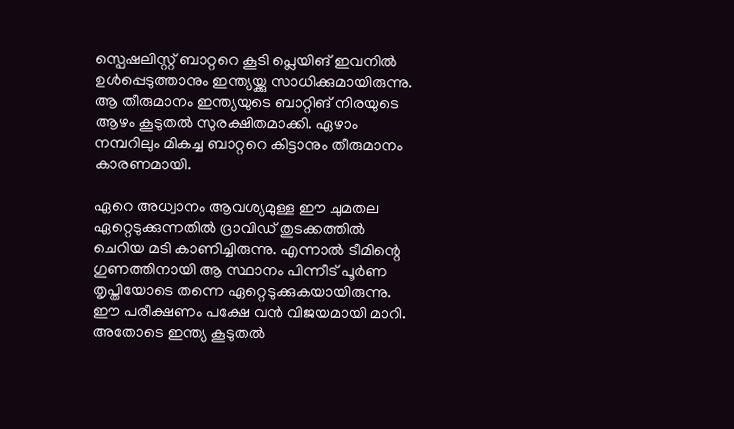സ്പെഷലിസ്റ്റ് ബാറ്ററെ കൂടി പ്ലെയിങ് ഇവനിൽ ഉൾപ്പെടുത്താനും ഇന്ത്യയ്ക്കു സാധിക്കുമായിരുന്നു. ആ തീരുമാനം ഇന്ത്യയുടെ ബാറ്റിങ് നിരയുടെ ആഴം കൂടുതൽ സുരക്ഷിതമാക്കി. ഏഴാം നമ്പറിലും മികച്ച ബാറ്ററെ കിട്ടാനും തീരുമാനം കാരണമായി.

ഏറെ അധ്വാനം ആവശ്യമുള്ള ഈ ചുമതല ഏറ്റെടുക്കുന്നതിൽ ദ്രാവിഡ് തുടക്കത്തിൽ ചെറിയ മടി കാണിച്ചിരുന്നു. എന്നാൽ ടീമിന്റെ ഗുണത്തിനായി ആ സ്ഥാനം പിന്നീട് പൂർണ തൃപ്തിയോടെ തന്നെ ഏറ്റെടുക്കുകയായിരുന്നു. ഈ പരീക്ഷണം പക്ഷേ വൻ വിജയമായി മാറി. അതോടെ ഇന്ത്യ കൂടുതൽ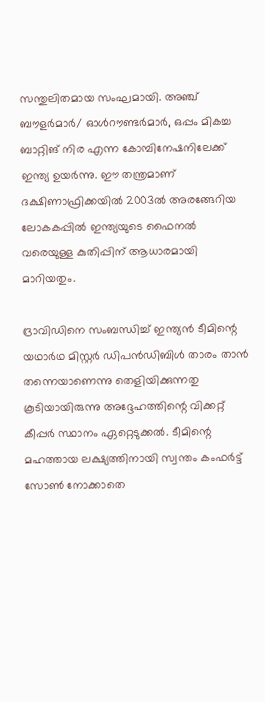സന്തുലിതമായ സംഘമായി. അഞ്ച് ബൗളർമാർ/ ഓൾറൗണ്ടർമാർ, ഒപ്പം മികച്ച ബാറ്റിങ് നിര എന്ന കോമ്പിനേഷനിലേക്ക് ഇന്ത്യ ഉയർന്നു. ഈ തന്ത്രമാണ് ദക്ഷിണാഫ്രിക്കയിൽ 2003ൽ അരങ്ങേറിയ ലോകകപ്പിൽ ഇന്ത്യയുടെ ഫൈനൽ വരെയുള്ള കുതിപ്പിന് ആധാരമായി മാറിയതും.

ദ്രാവിഡിനെ സംബന്ധിച്ച് ഇന്ത്യൻ ടീമിന്റെ യഥാർഥ മിസ്റ്റർ ഡിപൻഡിബിൾ താരം താൻ തന്നെയാണെന്നു തെളിയിക്കുന്നതു കൂടിയായിരുന്നു അദ്ദേഹത്തിന്റെ വിക്കറ്റ് കീപ്പർ സ്ഥാനം ഏറ്റെടുക്കൽ. ടീമിന്റെ മഹത്തായ ലക്ഷ്യത്തിനായി സ്വന്തം കംഫർട്ട് സോൺ നോക്കാതെ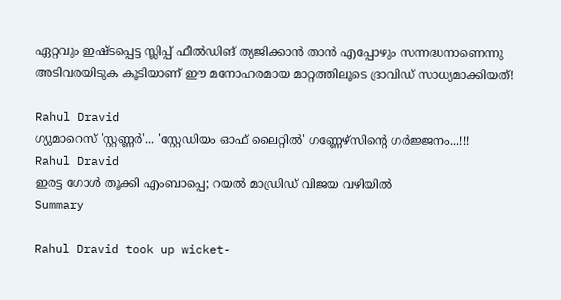ഏറ്റവും ഇഷ്ടപ്പെട്ട സ്ലിപ്പ് ഫീൽഡിങ് ത്യജിക്കാൻ താൻ എപ്പോഴും സന്നദ്ധനാണെന്നു അടിവരയിടുക കൂടിയാണ് ഈ മനോഹരമായ മാറ്റത്തിലൂടെ ദ്രാവിഡ് സാധ്യമാക്കിയത്!

Rahul Dravid
ഗ്യുമാറെസ് 'സ്റ്റണ്ണർ'... 'സ്റ്റേഡിയം ഓഫ് ലൈറ്റിൽ' ഗണ്ണേഴ്സിന്റെ ഗർജ്ജനം...!!!
Rahul Dravid
ഇരട്ട ഗോൾ തൂക്കി എംബാപ്പെ; റയൽ മാഡ്രിഡ് വിജയ വഴിയിൽ
Summary

Rahul Dravid took up wicket-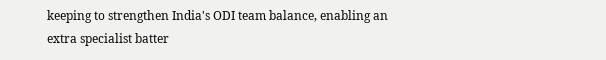keeping to strengthen India's ODI team balance, enabling an extra specialist batter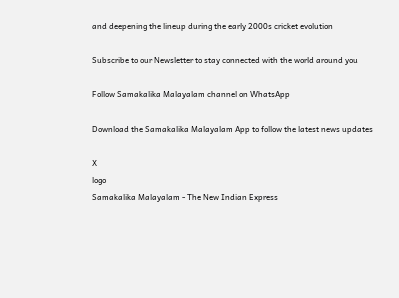and deepening the lineup during the early 2000s cricket evolution

Subscribe to our Newsletter to stay connected with the world around you

Follow Samakalika Malayalam channel on WhatsApp

Download the Samakalika Malayalam App to follow the latest news updates

X
logo
Samakalika Malayalam - The New Indian Express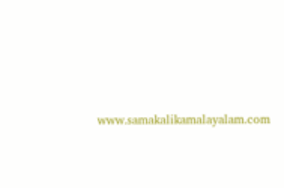www.samakalikamalayalam.com